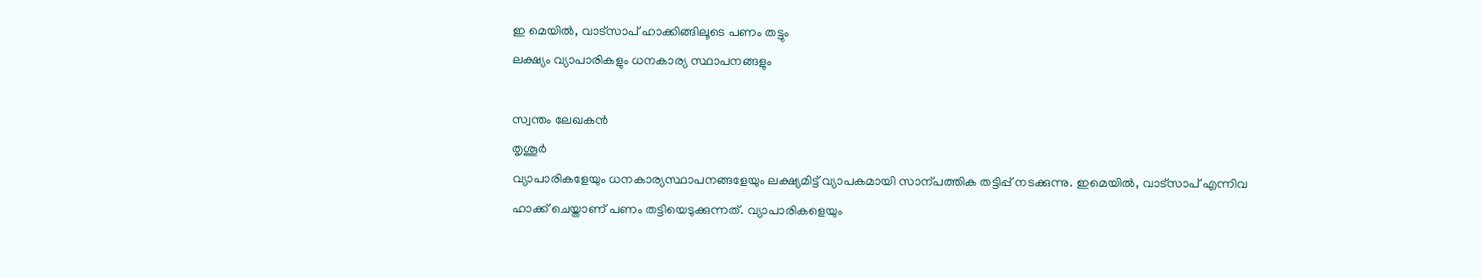ഇ മെയിൽ, വാട്സാപ് ഹാക്കിങ്ങിലൂടെ പണം തട്ടും
ലക്ഷ്യം വ്യാപാരികളും ധനകാര്യ സ്ഥാപനങ്ങളും

സ്വന്തം ലേഖകൻ
തൃശൂർ
വ്യാപാരികളേയും ധനകാര്യസ്ഥാപനങ്ങളേയും ലക്ഷ്യമിട്ട് വ്യാപകമായി സാന്പത്തിക തട്ടിപ്പ് നടക്കുന്നു. ഇമെയിൽ, വാട്സാപ് എന്നിവ ഹാക്ക് ചെയ്താണ് പണം തട്ടിയെടുക്കുന്നത്. വ്യാപാരികളെയും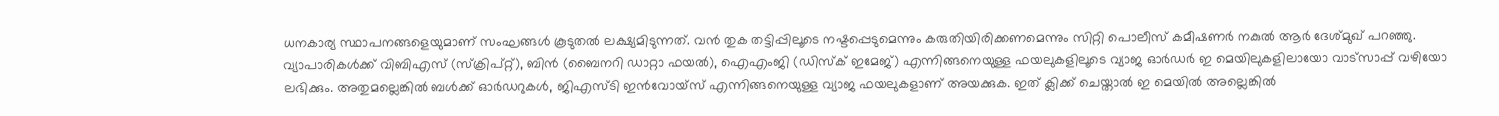ധനകാര്യ സ്ഥാപനങ്ങളെയുമാണ് സംഘങ്ങൾ കൂടുതൽ ലക്ഷ്യമിടുന്നത്. വൻ തുക തട്ടിപ്പിലൂടെ നഷ്ടപ്പെടുമെന്നും കരുതിയിരിക്കണമെന്നും സിറ്റി പൊലീസ് കമീഷണർ നകുൽ ആർ ദേശ്മുഖ് പറഞ്ഞു. വ്യാപാരികൾക്ക് വിബിഎസ് (സ്ക്രിപ്റ്റ്), ബിൻ (ബൈനറി ഡാറ്റാ ഫയൽ), ഐഎംജി (ഡിസ്ക് ഇമേജ്) എന്നിങ്ങനെയുള്ള ഫയലുകളിലൂടെ വ്യാജ ഓർഡർ ഇ മെയിലുകളിലായോ വാട്സാപ്പ് വഴിയോ ലഭിക്കും. അതുമല്ലെങ്കിൽ ബൾക്ക് ഓർഡറുകൾ, ജിഎസ്ടി ഇൻവോയ്സ് എന്നിങ്ങനെയുള്ള വ്യാജ ഫയലുകളാണ് അയക്കുക. ഇത് ക്ലിക്ക് ചെയ്താൽ ഇ മെയിൽ അല്ലെങ്കിൽ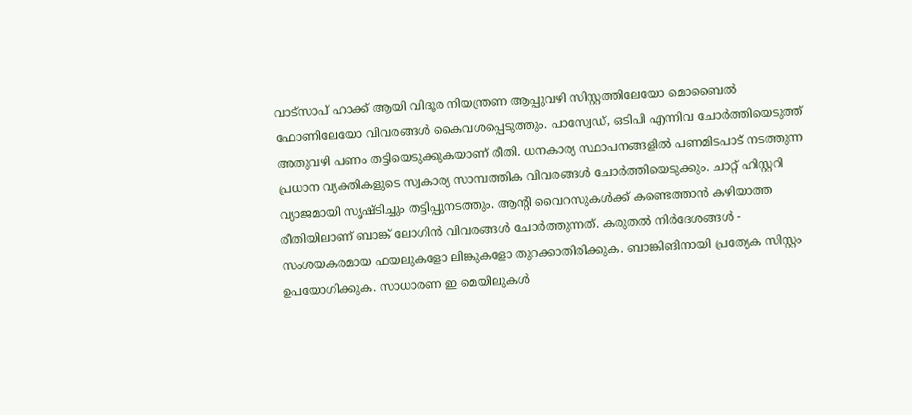വാട്സാപ് ഹാക്ക് ആയി വിദൂര നിയന്ത്രണ ആപ്പുവഴി സിസ്റ്റത്തിലേയോ മൊബൈൽ ഫോണിലേയോ വിവരങ്ങൾ കൈവശപ്പെടുത്തും. പാസ്വേഡ്, ഒടിപി എന്നിവ ചോർത്തിയെടുത്ത് അതുവഴി പണം തട്ടിയെടുക്കുകയാണ് രീതി. ധനകാര്യ സ്ഥാപനങ്ങളിൽ പണമിടപാട് നടത്തുന്ന പ്രധാന വ്യക്തികളുടെ സ്വകാര്യ സാമ്പത്തിക വിവരങ്ങൾ ചോർത്തിയെടുക്കും. ചാറ്റ് ഹിസ്റ്ററി വ്യാജമായി സൃഷ്ടിച്ചും തട്ടിപ്പുനടത്തും. ആന്റി വൈറസുകൾക്ക് കണ്ടെത്താൻ കഴിയാത്ത രീതിയിലാണ് ബാങ്ക് ലോഗിൻ വിവരങ്ങൾ ചോർത്തുന്നത്. കരുതൽ നിർദേശങ്ങൾ - സംശയകരമായ ഫയലുകളോ ലിങ്കുകളോ തുറക്കാതിരിക്കുക. ബാങ്കിങിനായി പ്രത്യേക സിസ്റ്റം ഉപയോഗിക്കുക. സാധാരണ ഇ മെയിലുകൾ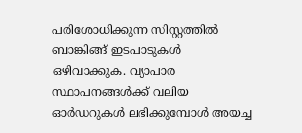പരിശോധിക്കുന്ന സിസ്റ്റത്തിൽ ബാങ്കിങ്ങ് ഇടപാടുകൾ ഒഴിവാക്കുക. വ്യാപാര സ്ഥാപനങ്ങൾക്ക് വലിയ ഓർഡറുകൾ ലഭിക്കുമ്പോൾ അയച്ച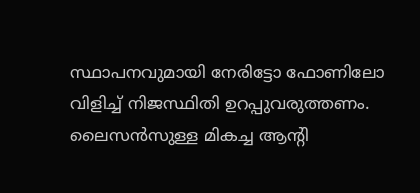സ്ഥാപനവുമായി നേരിട്ടോ ഫോണിലോ വിളിച്ച് നിജസ്ഥിതി ഉറപ്പുവരുത്തണം. ലൈസൻസുള്ള മികച്ച ആന്റി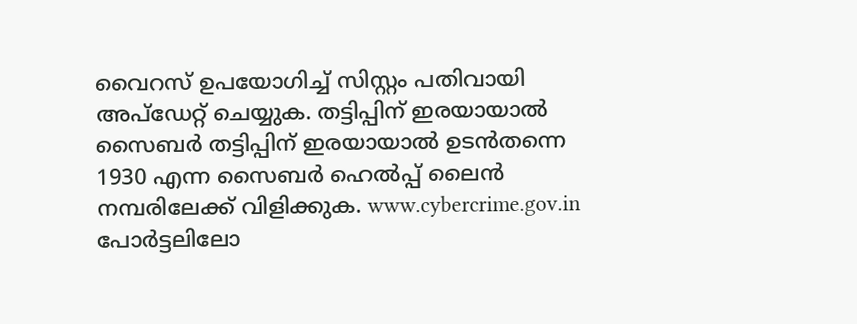വൈറസ് ഉപയോഗിച്ച് സിസ്റ്റം പതിവായി അപ്ഡേറ്റ് ചെയ്യുക. തട്ടിപ്പിന് ഇരയായാൽ സൈബർ തട്ടിപ്പിന് ഇരയായാൽ ഉടൻതന്നെ 1930 എന്ന സൈബർ ഹെൽപ്പ് ലൈൻ നമ്പരിലേക്ക് വിളിക്കുക. www.cybercrime.gov.in പോർട്ടലിലോ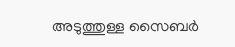അടുത്തുള്ള സൈബർ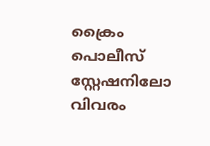ക്രൈം പൊലീസ് സ്റ്റേഷനിലോ വിവരം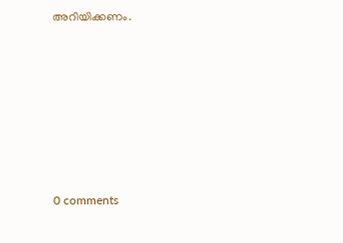അറിയിക്കണം.










0 comments